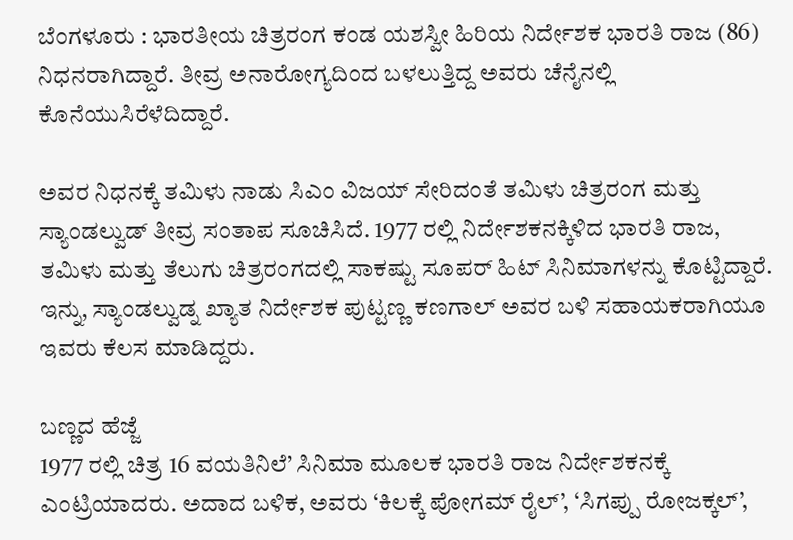ಬೆಂಗಳೂರು : ಭಾರತೀಯ ಚಿತ್ರರಂಗ ಕಂಡ ಯಶಸ್ವೀ ಹಿರಿಯ ನಿರ್ದೇಶಕ ಭಾರತಿ ರಾಜ (86) ನಿಧನರಾಗಿದ್ದಾರೆ. ತೀವ್ರ ಅನಾರೋಗ್ಯದಿಂದ ಬಳಲುತ್ತಿದ್ದ ಅವರು ಚೆನೈನಲ್ಲಿ ಕೊನೆಯುಸಿರೆಳೆದಿದ್ದಾರೆ.

ಅವರ ನಿಧನಕ್ಕೆ ತಮಿಳು ನಾಡು ಸಿಎಂ ವಿಜಯ್ ಸೇರಿದಂತೆ ತಮಿಳು ಚಿತ್ರರಂಗ ಮತ್ತು ಸ್ಯಾಂಡಲ್ವುಡ್ ತೀವ್ರ ಸಂತಾಪ ಸೂಚಿಸಿದೆ. 1977 ರಲ್ಲಿ ನಿರ್ದೇಶಕನಕ್ಕಿಳಿದ ಭಾರತಿ ರಾಜ, ತಮಿಳು ಮತ್ತು ತೆಲುಗು ಚಿತ್ರರಂಗದಲ್ಲಿ ಸಾಕಷ್ಟು ಸೂಪರ್ ಹಿಟ್ ಸಿನಿಮಾಗಳನ್ನು ಕೊಟ್ಟಿದ್ದಾರೆ. ಇನ್ನು, ಸ್ಯಾಂಡಲ್ವುಡ್ನ ಖ್ಯಾತ ನಿರ್ದೇಶಕ ಪುಟ್ಟಣ್ಣ ಕಣಗಾಲ್ ಅವರ ಬಳಿ ಸಹಾಯಕರಾಗಿಯೂ ಇವರು ಕೆಲಸ ಮಾಡಿದ್ದರು.

ಬಣ್ಣದ ಹೆಜ್ಜೆ
1977 ರಲ್ಲಿ ಚಿತ್ರ 16 ವಯತಿನಿಲೆ’ ಸಿನಿಮಾ ಮೂಲಕ ಭಾರತಿ ರಾಜ ನಿರ್ದೇಶಕನಕ್ಕೆ ಎಂಟ್ರಿಯಾದರು. ಅದಾದ ಬಳಿಕ, ಅವರು ‘ಕಿಲಕ್ಕೆ ಪೋಗಮ್ ರೈಲ್’, ‘ಸಿಗಪ್ಪು ರೋಜಕ್ಕಲ್’,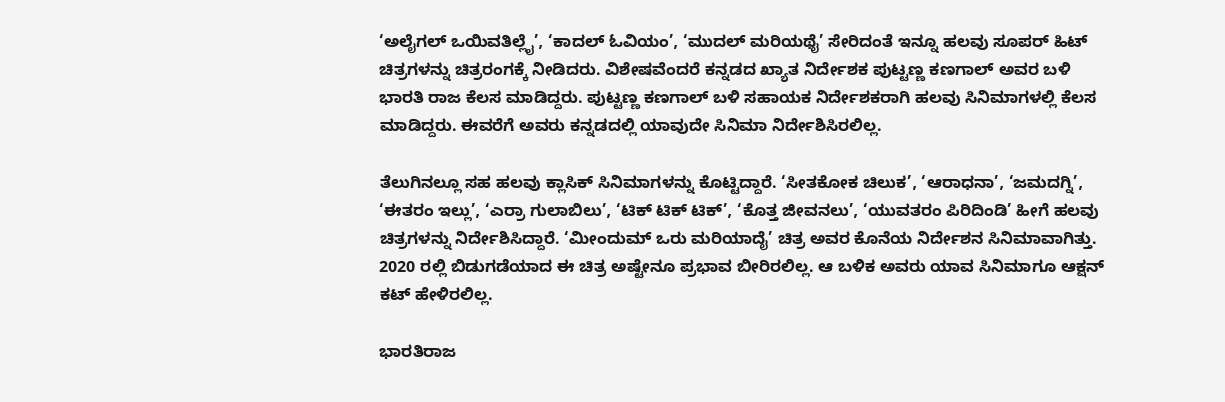‘ಅಲೈಗಲ್ ಒಯಿವತಿಲ್ಲೈ’, ‘ಕಾದಲ್ ಓವಿಯಂ’, ‘ಮುದಲ್ ಮರಿಯಥೈ’ ಸೇರಿದಂತೆ ಇನ್ನೂ ಹಲವು ಸೂಪರ್ ಹಿಟ್ ಚಿತ್ರಗಳನ್ನು ಚಿತ್ರರಂಗಕ್ಕೆ ನೀಡಿದರು. ವಿಶೇಷವೆಂದರೆ ಕನ್ನಡದ ಖ್ಯಾತ ನಿರ್ದೇಶಕ ಪುಟ್ಟಣ್ಣ ಕಣಗಾಲ್ ಅವರ ಬಳಿ ಭಾರತಿ ರಾಜ ಕೆಲಸ ಮಾಡಿದ್ದರು. ಪುಟ್ಟಣ್ಣ ಕಣಗಾಲ್ ಬಳಿ ಸಹಾಯಕ ನಿರ್ದೇಶಕರಾಗಿ ಹಲವು ಸಿನಿಮಾಗಳಲ್ಲಿ ಕೆಲಸ ಮಾಡಿದ್ದರು. ಈವರೆಗೆ ಅವರು ಕನ್ನಡದಲ್ಲಿ ಯಾವುದೇ ಸಿನಿಮಾ ನಿರ್ದೇಶಿಸಿರಲಿಲ್ಲ.

ತೆಲುಗಿನಲ್ಲೂ ಸಹ ಹಲವು ಕ್ಲಾಸಿಕ್ ಸಿನಿಮಾಗಳನ್ನು ಕೊಟ್ಟಿದ್ದಾರೆ. ‘ಸೀತಕೋಕ ಚಿಲುಕ’, ‘ಆರಾಧನಾ’, ‘ಜಮದಗ್ನಿ’, ‘ಈತರಂ ಇಲ್ಲು’, ‘ಎರ್ರಾ ಗುಲಾಬಿಲು’, ‘ಟಿಕ್ ಟಿಕ್ ಟಿಕ್’, ‘ಕೊತ್ತ ಜೀವನಲು’, ‘ಯುವತರಂ ಪಿರಿದಿಂಡಿ’ ಹೀಗೆ ಹಲವು ಚಿತ್ರಗಳನ್ನು ನಿರ್ದೇಶಿಸಿದ್ದಾರೆ. ‘ಮೀಂದುಮ್ ಒರು ಮರಿಯಾದೈ’ ಚಿತ್ರ ಅವರ ಕೊನೆಯ ನಿರ್ದೇಶನ ಸಿನಿಮಾವಾಗಿತ್ತು. 2020 ರಲ್ಲಿ ಬಿಡುಗಡೆಯಾದ ಈ ಚಿತ್ರ ಅಷ್ಟೇನೂ ಪ್ರಭಾವ ಬೀರಿರಲಿಲ್ಲ. ಆ ಬಳಿಕ ಅವರು ಯಾವ ಸಿನಿಮಾಗೂ ಆಕ್ಷನ್ ಕಟ್ ಹೇಳಿರಲಿಲ್ಲ.

ಭಾರತಿರಾಜ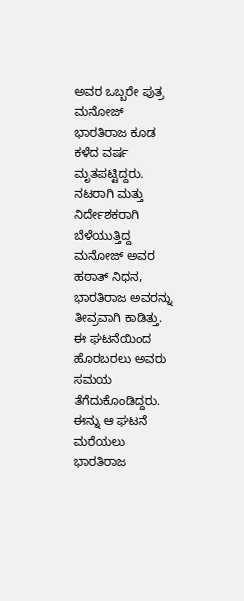ಅವರ ಒಬ್ಬರೇ ಪುತ್ರ ಮನೋಜ್ ಭಾರತಿರಾಜ ಕೂಡ ಕಳೆದ ವರ್ಷ ಮೃತಪಟ್ಟಿದ್ದರು. ನಟರಾಗಿ ಮತ್ತು ನಿರ್ದೇಶಕರಾಗಿ ಬೆಳೆಯುತ್ತಿದ್ದ ಮನೋಜ್ ಅವರ ಹಠಾತ್ ನಿಧನ, ಭಾರತಿರಾಜ ಅವರನ್ನು ತೀವ್ರವಾಗಿ ಕಾಡಿತ್ತು. ಈ ಘಟನೆಯಿಂದ ಹೊರಬರಲು ಅವರು ಸಮಯ ತೆಗೆದುಕೊಂಡಿದ್ದರು. ಈನ್ನು ಆ ಘಟನೆ ಮರೆಯಲು ಭಾರತಿರಾಜ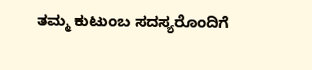ತಮ್ಮ ಕುಟುಂಬ ಸದಸ್ಯರೊಂದಿಗೆ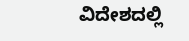ವಿದೇಶದಲ್ಲಿ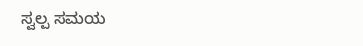ಸ್ವಲ್ಪ ಸಮಯ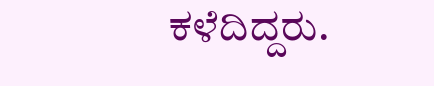ಕಳೆದಿದ್ದರು.